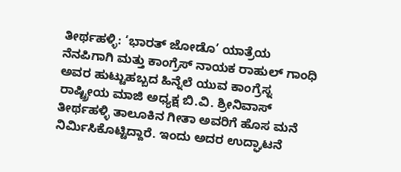ತೀರ್ಥಹಳ್ಳಿ: ‘ಭಾರತ್ ಜೋಡೊ’ ಯಾತ್ರೆಯ ನೆನಪಿಗಾಗಿ ಮತ್ತು ಕಾಂಗ್ರೆಸ್ ನಾಯಕ ರಾಹುಲ್ ಗಾಂಧಿ ಅವರ ಹುಟ್ಟುಹಬ್ಬದ ಹಿನ್ನೆಲೆ ಯುವ ಕಾಂಗ್ರೆಸ್ನ ರಾಷ್ಟ್ರೀಯ ಮಾಜಿ ಅಧ್ಯಕ್ಷ ಬಿ.ವಿ. ಶ್ರೀನಿವಾಸ್ ತೀರ್ಥಹಳ್ಳಿ ತಾಲೂಕಿನ ಗೀತಾ ಅವರಿಗೆ ಹೊಸ ಮನೆ ನಿರ್ಮಿಸಿಕೊಟ್ಟಿದ್ದಾರೆ. ಇಂದು ಅದರ ಉದ್ಘಾಟನೆ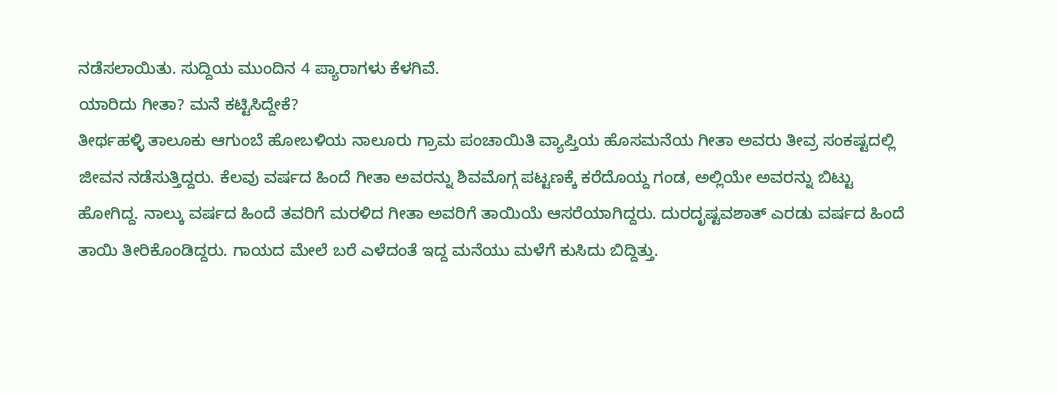ನಡೆಸಲಾಯಿತು. ಸುದ್ದಿಯ ಮುಂದಿನ 4 ಪ್ಯಾರಾಗಳು ಕೆಳಗಿವೆ.
ಯಾರಿದು ಗೀತಾ? ಮನೆ ಕಟ್ಟಿಸಿದ್ದೇಕೆ?
ತೀರ್ಥಹಳ್ಳಿ ತಾಲೂಕು ಆಗುಂಬೆ ಹೋಬಳಿಯ ನಾಲೂರು ಗ್ರಾಮ ಪಂಚಾಯಿತಿ ವ್ಯಾಪ್ತಿಯ ಹೊಸಮನೆಯ ಗೀತಾ ಅವರು ತೀವ್ರ ಸಂಕಷ್ಟದಲ್ಲಿ ಜೀವನ ನಡೆಸುತ್ತಿದ್ದರು. ಕೆಲವು ವರ್ಷದ ಹಿಂದೆ ಗೀತಾ ಅವರನ್ನು ಶಿವಮೊಗ್ಗ ಪಟ್ಟಣಕ್ಕೆ ಕರೆದೊಯ್ದ ಗಂಡ, ಅಲ್ಲಿಯೇ ಅವರನ್ನು ಬಿಟ್ಟು ಹೋಗಿದ್ದ. ನಾಲ್ಕು ವರ್ಷದ ಹಿಂದೆ ತವರಿಗೆ ಮರಳಿದ ಗೀತಾ ಅವರಿಗೆ ತಾಯಿಯೆ ಆಸರೆಯಾಗಿದ್ದರು. ದುರದೃಷ್ಟವಶಾತ್ ಎರಡು ವರ್ಷದ ಹಿಂದೆ ತಾಯಿ ತೀರಿಕೊಂಡಿದ್ದರು. ಗಾಯದ ಮೇಲೆ ಬರೆ ಎಳೆದಂತೆ ಇದ್ದ ಮನೆಯು ಮಳೆಗೆ ಕುಸಿದು ಬಿದ್ದಿತ್ತು.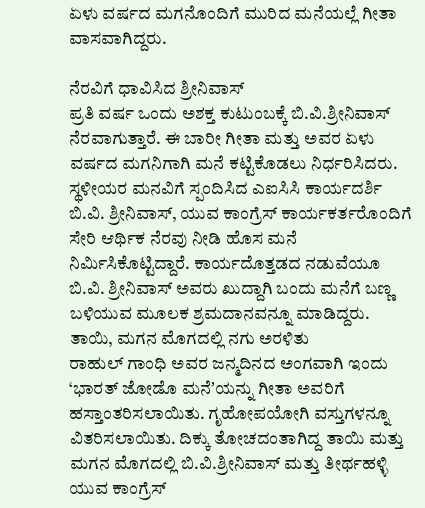ಏಳು ವರ್ಷದ ಮಗನೊಂದಿಗೆ ಮುರಿದ ಮನೆಯಲ್ಲೆ ಗೀತಾ ವಾಸವಾಗಿದ್ದರು.

ನೆರವಿಗೆ ಧಾವಿಸಿದ ಶ್ರೀನಿವಾಸ್
ಪ್ರತಿ ವರ್ಷ ಒಂದು ಅಶಕ್ತ ಕುಟುಂಬಕ್ಕೆ ಬಿ.ವಿ.ಶ್ರೀನಿವಾಸ್ ನೆರವಾಗುತ್ತಾರೆ. ಈ ಬಾರೀ ಗೀತಾ ಮತ್ತು ಅವರ ಏಳು ವರ್ಷದ ಮಗನಿಗಾಗಿ ಮನೆ ಕಟ್ಟಿಕೊಡಲು ನಿರ್ಧರಿಸಿದರು. ಸ್ಥಳೀಯರ ಮನವಿಗೆ ಸ್ಪಂದಿಸಿದ ಎಐಸಿಸಿ ಕಾರ್ಯದರ್ಶಿ ಬಿ.ವಿ. ಶ್ರೀನಿವಾಸ್, ಯುವ ಕಾಂಗ್ರೆಸ್ ಕಾರ್ಯಕರ್ತರೊಂದಿಗೆ ಸೇರಿ ಆರ್ಥಿಕ ನೆರವು ನೀಡಿ ಹೊಸ ಮನೆ ನಿರ್ಮಿಸಿಕೊಟ್ಟಿದ್ದಾರೆ. ಕಾರ್ಯದೊತ್ತಡದ ನಡುವೆಯೂ ಬಿ.ವಿ. ಶ್ರೀನಿವಾಸ್ ಅವರು ಖುದ್ದಾಗಿ ಬಂದು ಮನೆಗೆ ಬಣ್ಣ ಬಳಿಯುವ ಮೂಲಕ ಶ್ರಮದಾನವನ್ನೂ ಮಾಡಿದ್ದರು.
ತಾಯಿ, ಮಗನ ಮೊಗದಲ್ಲಿ ನಗು ಅರಳಿತು
ರಾಹುಲ್ ಗಾಂಧಿ ಅವರ ಜನ್ಮದಿನದ ಅಂಗವಾಗಿ ಇಂದು ‘ಭಾರತ್ ಜೋಡೊ ಮನೆʼಯನ್ನು ಗೀತಾ ಅವರಿಗೆ ಹಸ್ತಾಂತರಿಸಲಾಯಿತು. ಗೃಹೋಪಯೋಗಿ ವಸ್ತುಗಳನ್ನೂ ವಿತರಿಸಲಾಯಿತು. ದಿಕ್ಕು ತೋಚದಂತಾಗಿದ್ದ ತಾಯಿ ಮತ್ತು ಮಗನ ಮೊಗದಲ್ಲಿ ಬಿ.ವಿ.ಶ್ರೀನಿವಾಸ್ ಮತ್ತು ತೀರ್ಥಹಳ್ಳಿ ಯುವ ಕಾಂಗ್ರೆಸ್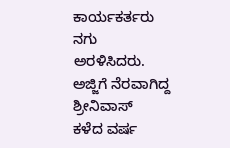ಕಾರ್ಯಕರ್ತರು ನಗು ಅರಳಿಸಿದರು.
ಅಜ್ಜಿಗೆ ನೆರವಾಗಿದ್ದ ಶ್ರೀನಿವಾಸ್
ಕಳೆದ ವರ್ಷ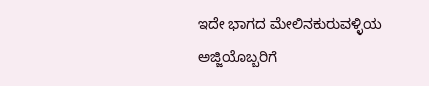ಇದೇ ಭಾಗದ ಮೇಲಿನಕುರುವಳ್ಳಿಯ ಅಜ್ಜಿಯೊಬ್ಬರಿಗೆ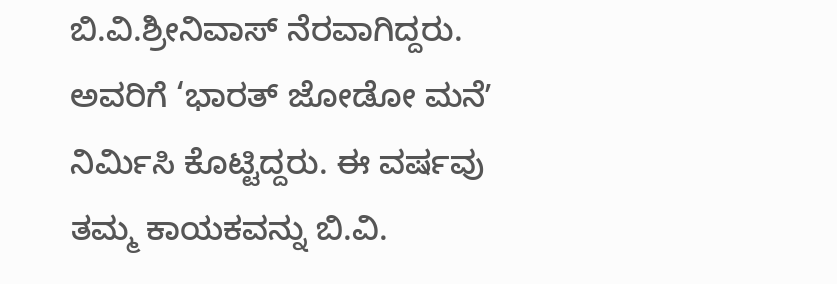ಬಿ.ವಿ.ಶ್ರೀನಿವಾಸ್ ನೆರವಾಗಿದ್ದರು. ಅವರಿಗೆ ‘ಭಾರತ್ ಜೋಡೋ ಮನೆʼ ನಿರ್ಮಿಸಿ ಕೊಟ್ಟಿದ್ದರು. ಈ ವರ್ಷವು ತಮ್ಮ ಕಾಯಕವನ್ನು ಬಿ.ವಿ.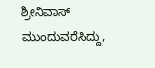ಶ್ರೀನಿವಾಸ್ ಮುಂದುವರೆಸಿದ್ದು,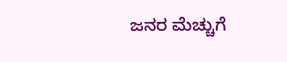ಜನರ ಮೆಚ್ಚುಗೆ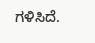ಗಳಿಸಿದೆ.